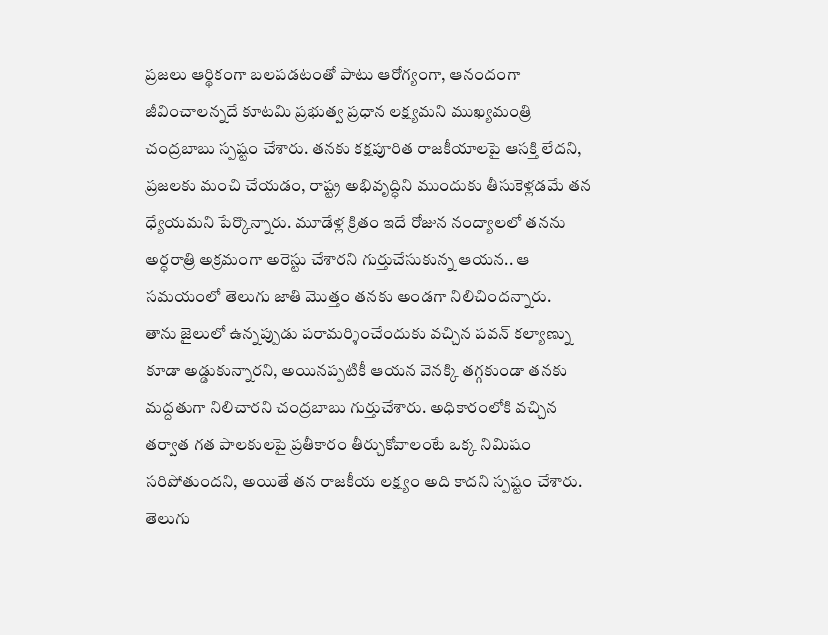ప్రజలు ఆర్థికంగా బలపడటంతో పాటు ఆరోగ్యంగా, ఆనందంగా జీవించాలన్నదే కూటమి ప్రభుత్వ ప్రధాన లక్ష్యమని ముఖ్యమంత్రి చంద్రబాబు స్పష్టం చేశారు. తనకు కక్షపూరిత రాజకీయాలపై ఆసక్తి లేదని, ప్రజలకు మంచి చేయడం, రాష్ట్ర అభివృద్ధిని ముందుకు తీసుకెళ్లడమే తన ధ్యేయమని పేర్కొన్నారు. మూడేళ్ల క్రితం ఇదే రోజున నంద్యాలలో తనను అర్ధరాత్రి అక్రమంగా అరెస్టు చేశారని గుర్తుచేసుకున్న ఆయన.. ఆ సమయంలో తెలుగు జాతి మొత్తం తనకు అండగా నిలిచిందన్నారు.
తాను జైలులో ఉన్నప్పుడు పరామర్శించేందుకు వచ్చిన పవన్ కల్యాణ్ను కూడా అడ్డుకున్నారని, అయినప్పటికీ ఆయన వెనక్కి తగ్గకుండా తనకు మద్దతుగా నిలిచారని చంద్రబాబు గుర్తుచేశారు. అధికారంలోకి వచ్చిన తర్వాత గత పాలకులపై ప్రతీకారం తీర్చుకోవాలంటే ఒక్క నిమిషం సరిపోతుందని, అయితే తన రాజకీయ లక్ష్యం అది కాదని స్పష్టం చేశారు. తెలుగు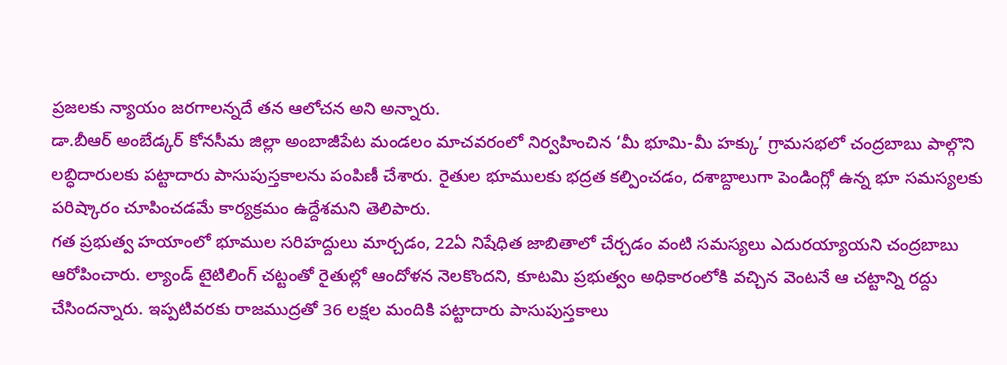ప్రజలకు న్యాయం జరగాలన్నదే తన ఆలోచన అని అన్నారు.
డా.బీఆర్ అంబేడ్కర్ కోనసీమ జిల్లా అంబాజీపేట మండలం మాచవరంలో నిర్వహించిన ‘మీ భూమి-మీ హక్కు’ గ్రామసభలో చంద్రబాబు పాల్గొని లబ్ధిదారులకు పట్టాదారు పాసుపుస్తకాలను పంపిణీ చేశారు. రైతుల భూములకు భద్రత కల్పించడం, దశాబ్దాలుగా పెండింగ్లో ఉన్న భూ సమస్యలకు పరిష్కారం చూపించడమే కార్యక్రమం ఉద్దేశమని తెలిపారు.
గత ప్రభుత్వ హయాంలో భూముల సరిహద్దులు మార్చడం, 22ఏ నిషేధిత జాబితాలో చేర్చడం వంటి సమస్యలు ఎదురయ్యాయని చంద్రబాబు ఆరోపించారు. ల్యాండ్ టైటిలింగ్ చట్టంతో రైతుల్లో ఆందోళన నెలకొందని, కూటమి ప్రభుత్వం అధికారంలోకి వచ్చిన వెంటనే ఆ చట్టాన్ని రద్దు చేసిందన్నారు. ఇప్పటివరకు రాజముద్రతో 36 లక్షల మందికి పట్టాదారు పాసుపుస్తకాలు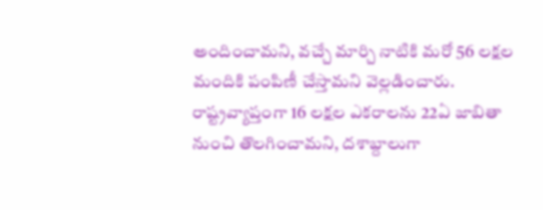అందించామని, వచ్చే మార్చి నాటికి మరో 56 లక్షల మందికి పంపిణీ చేస్తామని వెల్లడించారు.
రాష్ట్రవ్యాప్తంగా 16 లక్షల ఎకరాలను 22ఏ జాబితా నుంచి తొలగించామని, దశాబ్దాలుగా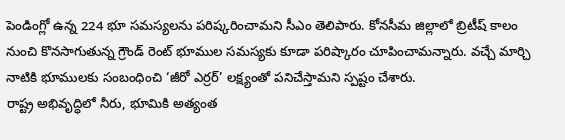పెండింగ్లో ఉన్న 224 భూ సమస్యలను పరిష్కరించామని సీఎం తెలిపారు. కోనసీమ జిల్లాలో బ్రిటీష్ కాలం నుంచి కొనసాగుతున్న గ్రౌండ్ రెంట్ భూముల సమస్యకు కూడా పరిష్కారం చూపించామన్నారు. వచ్చే మార్చి నాటికి భూములకు సంబంధించి ‘జీరో ఎర్రర్’ లక్ష్యంతో పనిచేస్తామని స్పష్టం చేశారు.
రాష్ట్ర అభివృద్ధిలో నీరు, భూమికి అత్యంత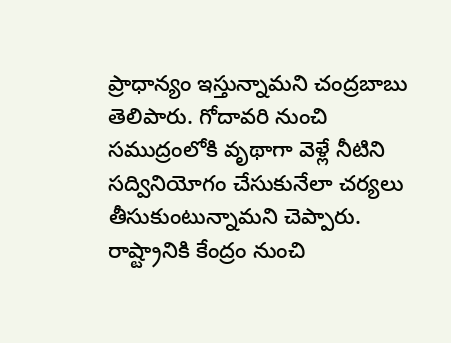ప్రాధాన్యం ఇస్తున్నామని చంద్రబాబు తెలిపారు. గోదావరి నుంచి సముద్రంలోకి వృథాగా వెళ్లే నీటిని సద్వినియోగం చేసుకునేలా చర్యలు తీసుకుంటున్నామని చెప్పారు. రాష్ట్రానికి కేంద్రం నుంచి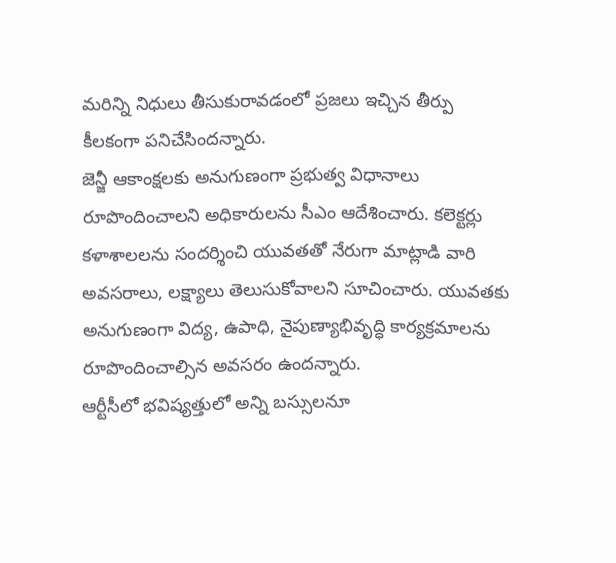మరిన్ని నిధులు తీసుకురావడంలో ప్రజలు ఇచ్చిన తీర్పు కీలకంగా పనిచేసిందన్నారు.
జెన్జీ ఆకాంక్షలకు అనుగుణంగా ప్రభుత్వ విధానాలు రూపొందించాలని అధికారులను సీఎం ఆదేశించారు. కలెక్టర్లు కళాశాలలను సందర్శించి యువతతో నేరుగా మాట్లాడి వారి అవసరాలు, లక్ష్యాలు తెలుసుకోవాలని సూచించారు. యువతకు అనుగుణంగా విద్య, ఉపాధి, నైపుణ్యాభివృద్ధి కార్యక్రమాలను రూపొందించాల్సిన అవసరం ఉందన్నారు.
ఆర్టీసీలో భవిష్యత్తులో అన్ని బస్సులనూ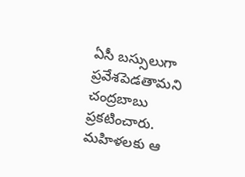ఏసీ బస్సులుగా ప్రవేశపెడతామని చంద్రబాబు ప్రకటించారు. మహిళలకు ఆ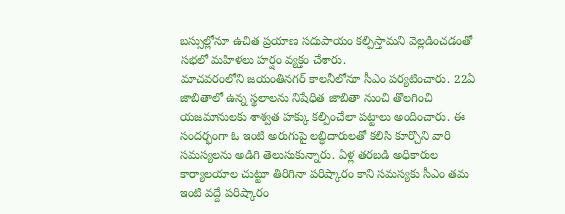బస్సుల్లోనూ ఉచిత ప్రయాణ సదుపాయం కల్పిస్తామని వెల్లడించడంతో సభలో మహిళలు హర్షం వ్యక్తం చేశారు.
మాచవరంలోని జయంతినగర్ కాలనీలోనూ సీఎం పర్యటించారు. 22ఏ జాబితాలో ఉన్న స్థలాలను నిషేధిత జాబితా నుంచి తొలగించి యజమానులకు శాశ్వత హక్కు కల్పించేలా పట్టాలు అందించారు. ఈ సందర్భంగా ఓ ఇంటి అరుగుపై లబ్ధిదారులతో కలిసి కూర్చొని వారి సమస్యలను అడిగి తెలుసుకున్నారు. ఏళ్ల తరబడి అధికారుల కార్యాలయాల చుట్టూ తిరిగినా పరిష్కారం కాని సమస్యకు సీఎం తమ ఇంటి వద్దే పరిష్కారం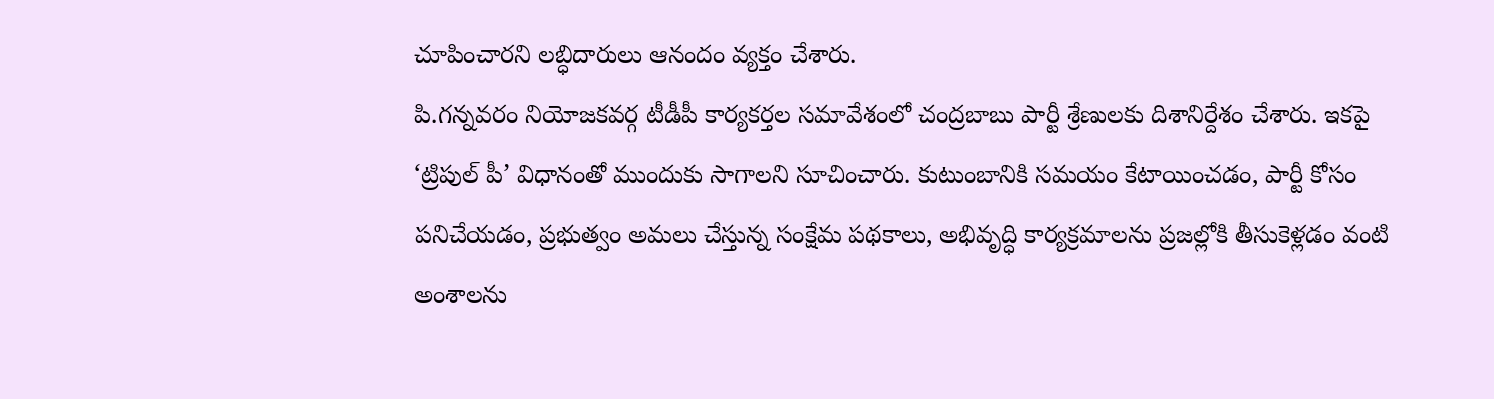చూపించారని లబ్ధిదారులు ఆనందం వ్యక్తం చేశారు.
పి.గన్నవరం నియోజకవర్గ టీడీపీ కార్యకర్తల సమావేశంలో చంద్రబాబు పార్టీ శ్రేణులకు దిశానిర్దేశం చేశారు. ఇకపై ‘ట్రిపుల్ పీ’ విధానంతో ముందుకు సాగాలని సూచించారు. కుటుంబానికి సమయం కేటాయించడం, పార్టీ కోసం పనిచేయడం, ప్రభుత్వం అమలు చేస్తున్న సంక్షేమ పథకాలు, అభివృద్ధి కార్యక్రమాలను ప్రజల్లోకి తీసుకెళ్లడం వంటి అంశాలను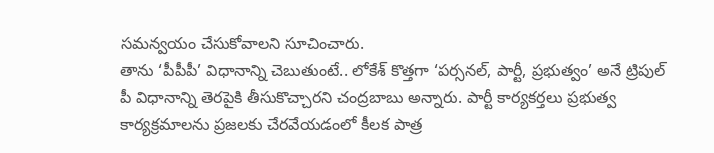సమన్వయం చేసుకోవాలని సూచించారు.
తాను ‘పీపీపీ’ విధానాన్ని చెబుతుంటే.. లోకేశ్ కొత్తగా ‘పర్సనల్, పార్టీ, ప్రభుత్వం’ అనే ట్రిపుల్ పీ విధానాన్ని తెరపైకి తీసుకొచ్చారని చంద్రబాబు అన్నారు. పార్టీ కార్యకర్తలు ప్రభుత్వ కార్యక్రమాలను ప్రజలకు చేరవేయడంలో కీలక పాత్ర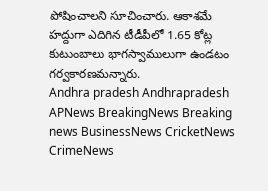పోషించాలని సూచించారు. ఆకాశమే హద్దుగా ఎదిగిన టీడీపీలో 1.65 కోట్ల కుటుంబాలు భాగస్వాములుగా ఉండటం గర్వకారణమన్నారు.
Andhra pradesh Andhrapradesh APNews BreakingNews Breaking news BusinessNews CricketNews CrimeNews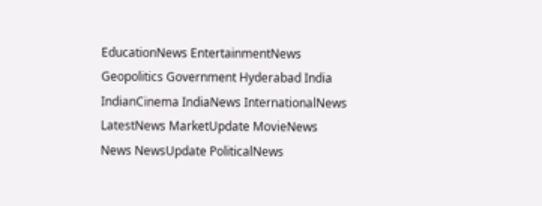EducationNews EntertainmentNews Geopolitics Government Hyderabad India IndianCinema IndiaNews InternationalNews LatestNews MarketUpdate MovieNews News NewsUpdate PoliticalNews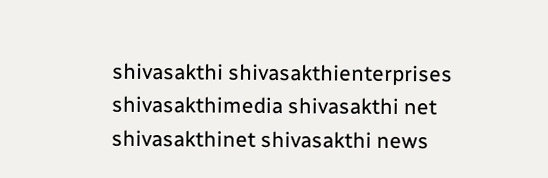shivasakthi shivasakthienterprises shivasakthimedia shivasakthi net shivasakthinet shivasakthi news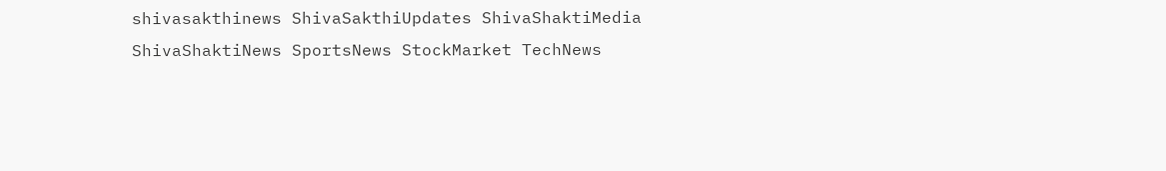shivasakthinews ShivaSakthiUpdates ShivaShaktiMedia ShivaShaktiNews SportsNews StockMarket TechNews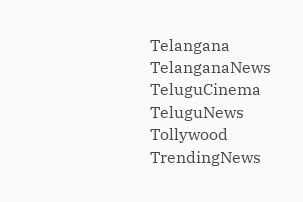Telangana TelanganaNews TeluguCinema TeluguNews Tollywood TrendingNews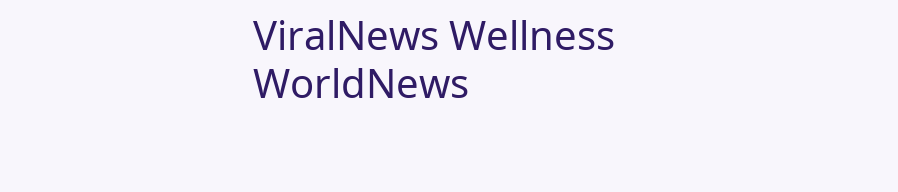ViralNews Wellness WorldNews